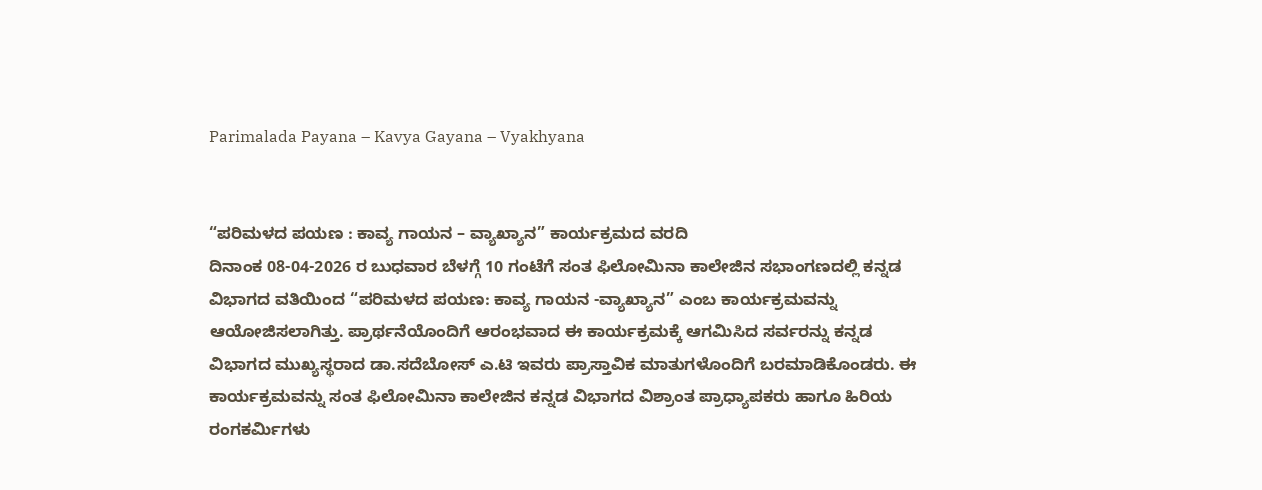Parimalada Payana – Kavya Gayana – Vyakhyana


“ಪರಿಮಳದ ಪಯಣ : ಕಾವ್ಯ ಗಾಯನ – ವ್ಯಾಖ್ಯಾನ” ಕಾರ್ಯಕ್ರಮದ ವರದಿ
ದಿನಾಂಕ 08-04-2026 ರ ಬುಧವಾರ ಬೆಳಗ್ಗೆ 10 ಗಂಟೆಗೆ ಸಂತ ಫಿಲೋಮಿನಾ ಕಾಲೇಜಿನ ಸಭಾಂಗಣದಲ್ಲಿ ಕನ್ನಡ
ವಿಭಾಗದ ವತಿಯಿಂದ “ಪರಿಮಳದ ಪಯಣ: ಕಾವ್ಯ ಗಾಯನ -ವ್ಯಾಖ್ಯಾನ” ಎಂಬ ಕಾರ್ಯಕ್ರಮವನ್ನು
ಆಯೋಜಿಸಲಾಗಿತ್ತು. ಪ್ರಾರ್ಥನೆಯೊಂದಿಗೆ ಆರಂಭವಾದ ಈ ಕಾರ್ಯಕ್ರಮಕ್ಕೆ ಆಗಮಿಸಿದ ಸರ್ವರನ್ನು ಕನ್ನಡ
ವಿಭಾಗದ ಮುಖ್ಯಸ್ಥರಾದ ಡಾ.ಸದೆಬೋಸ್ ಎ.ಟಿ ಇವರು ಪ್ರಾಸ್ತಾವಿಕ ಮಾತುಗಳೊಂದಿಗೆ ಬರಮಾಡಿಕೊಂಡರು. ಈ
ಕಾರ್ಯಕ್ರಮವನ್ನು ಸಂತ ಫಿಲೋಮಿನಾ ಕಾಲೇಜಿನ ಕನ್ನಡ ವಿಭಾಗದ ವಿಶ್ರಾಂತ ಪ್ರಾಧ್ಯಾಪಕರು ಹಾಗೂ ಹಿರಿಯ
ರಂಗಕರ್ಮಿಗಳು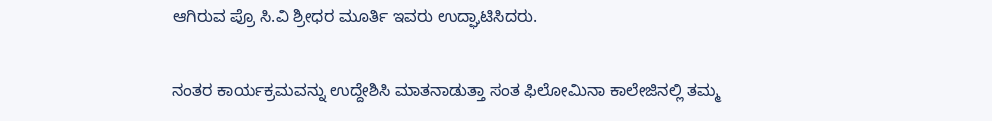ಆಗಿರುವ ಪ್ರೊ ಸಿ.ವಿ ಶ್ರೀಧರ ಮೂರ್ತಿ ಇವರು ಉದ್ಘಾಟಿಸಿದರು.

ನಂತರ ಕಾರ್ಯಕ್ರಮವನ್ನು ಉದ್ದೇಶಿಸಿ ಮಾತನಾಡುತ್ತಾ ಸಂತ ಫಿಲೋಮಿನಾ ಕಾಲೇಜಿನಲ್ಲಿ ತಮ್ಮ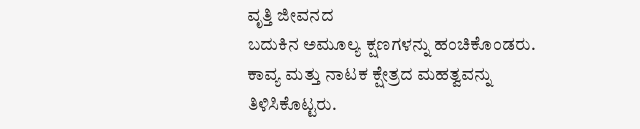ವೃತ್ತಿ ಜೀವನದ
ಬದುಕಿನ ಅಮೂಲ್ಯ ಕ್ಷಣಗಳನ್ನು ಹಂಚಿಕೊಂಡರು. ಕಾವ್ಯ ಮತ್ತು ನಾಟಕ ಕ್ಷೇತ್ರದ ಮಹತ್ವವನ್ನು ತಿಳಿಸಿಕೊಟ್ಟರು.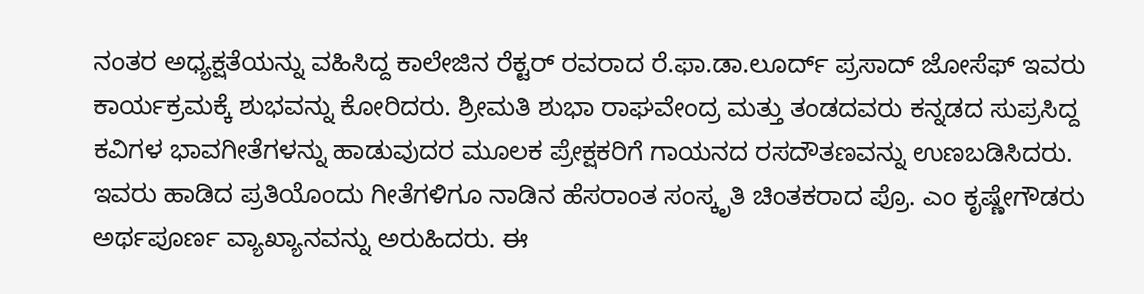ನಂತರ ಅಧ್ಯಕ್ಷತೆಯನ್ನು ವಹಿಸಿದ್ದ ಕಾಲೇಜಿನ ರೆಕ್ಟರ್ ರವರಾದ ರೆ.ಫಾ.ಡಾ.ಲೂರ್ದ್ ಪ್ರಸಾದ್ ಜೋಸೆಫ್ ಇವರು
ಕಾರ್ಯಕ್ರಮಕ್ಕೆ ಶುಭವನ್ನು ಕೋರಿದರು. ಶ್ರೀಮತಿ ಶುಭಾ ರಾಘವೇಂದ್ರ ಮತ್ತು ತಂಡದವರು ಕನ್ನಡದ ಸುಪ್ರಸಿದ್ದ
ಕವಿಗಳ ಭಾವಗೀತೆಗಳನ್ನು ಹಾಡುವುದರ ಮೂಲಕ ಪ್ರೇಕ್ಷಕರಿಗೆ ಗಾಯನದ ರಸದೌತಣವನ್ನು ಉಣಬಡಿಸಿದರು.
ಇವರು ಹಾಡಿದ ಪ್ರತಿಯೊಂದು ಗೀತೆಗಳಿಗೂ ನಾಡಿನ ಹೆಸರಾಂತ ಸಂಸ್ಕೃತಿ ಚಿಂತಕರಾದ ಪ್ರೊ. ಎಂ ಕೃಷ್ಣೇಗೌಡರು
ಅರ್ಥಪೂರ್ಣ ವ್ಯಾಖ್ಯಾನವನ್ನು ಅರುಹಿದರು. ಈ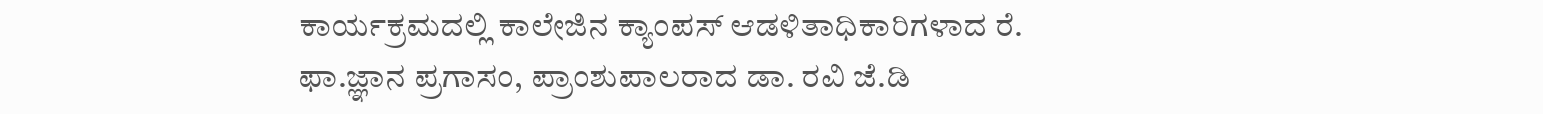ಕಾರ್ಯಕ್ರಮದಲ್ಲಿ ಕಾಲೇಜಿನ ಕ್ಯಾಂಪಸ್ ಆಡಳಿತಾಧಿಕಾರಿಗಳಾದ ರೆ.
ಫಾ.ಜ್ಞಾನ ಪ್ರಗಾಸಂ, ಪ್ರಾಂಶುಪಾಲರಾದ ಡಾ. ರವಿ ಜೆ.ಡಿ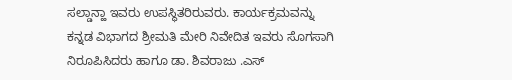ಸಲ್ಡಾನ್ಹಾ ಇವರು ಉಪಸ್ಥಿತರಿರುವರು. ಕಾರ್ಯಕ್ರಮವನ್ನು
ಕನ್ನಡ ವಿಭಾಗದ ಶ್ರೀಮತಿ ಮೇರಿ ನಿವೇದಿತ ಇವರು ಸೊಗಸಾಗಿ ನಿರೂಪಿಸಿದರು ಹಾಗೂ ಡಾ. ಶಿವರಾಜು .ಎಸ್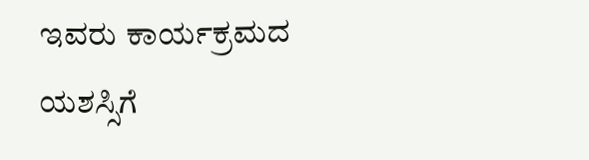ಇವರು ಕಾರ್ಯಕ್ರಮದ ಯಶಸ್ಸಿಗೆ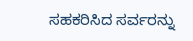ಸಹಕರಿಸಿದ ಸರ್ವರನ್ನು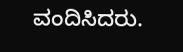ವಂದಿಸಿದರು.